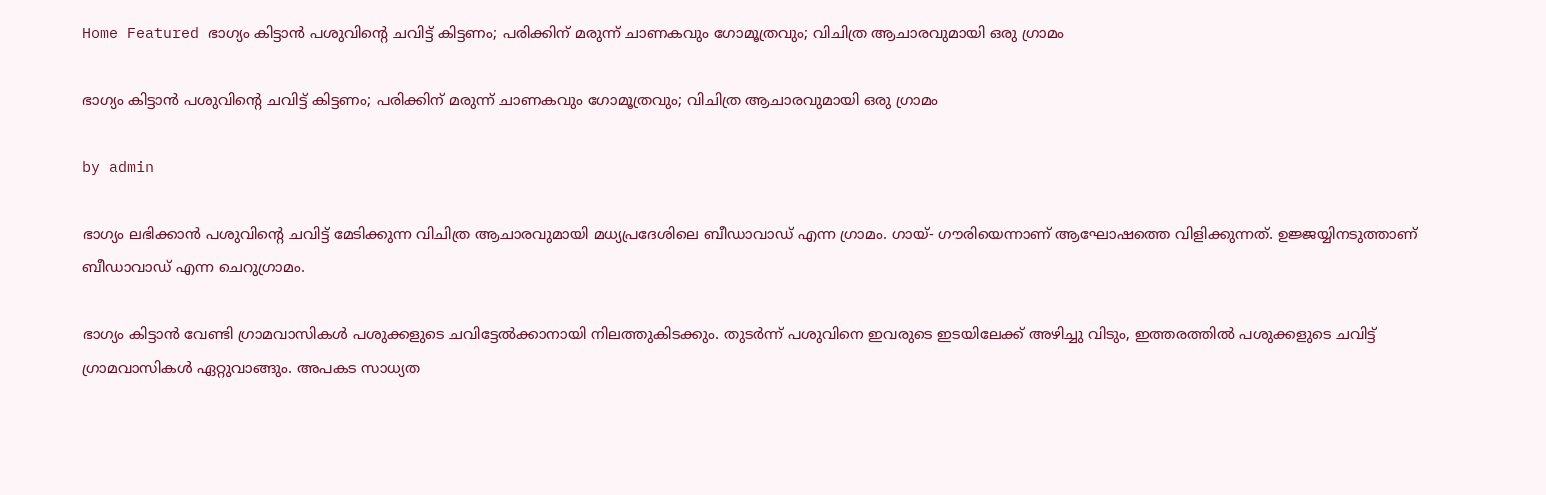Home Featured ഭാഗ്യം കിട്ടാന്‍ പശുവിന്റെ ചവിട്ട് കിട്ടണം; പരിക്കിന് മരുന്ന് ചാണകവും ഗോമൂത്രവും; വിചിത്ര ആചാരവുമായി ഒരു ഗ്രാമം

ഭാഗ്യം കിട്ടാന്‍ പശുവിന്റെ ചവിട്ട് കിട്ടണം; പരിക്കിന് മരുന്ന് ചാണകവും ഗോമൂത്രവും; വിചിത്ര ആചാരവുമായി ഒരു ഗ്രാമം

by admin

ഭാഗ്യം ലഭിക്കാന്‍ പശുവിന്റെ ചവിട്ട് മേടിക്കുന്ന വിചിത്ര ആചാരവുമായി മധ്യപ്രദേശിലെ ബീഡാവാഡ് എന്ന ഗ്രാമം. ഗായ്- ഗൗരിയെന്നാണ് ആഘോഷത്തെ വിളിക്കുന്നത്. ഉജ്ജയ്യിനടുത്താണ് ബീഡാവാഡ് എന്ന ചെറുഗ്രാമം.

ഭാഗ്യം കിട്ടാന്‍ വേണ്ടി ഗ്രാമവാസികള്‍ പശുക്കളുടെ ചവിട്ടേല്‍ക്കാനായി നിലത്തുകിടക്കും. തുടര്‍ന്ന് പശുവിനെ ഇവരുടെ ഇടയിലേക്ക് അഴിച്ചു വിടും, ഇത്തരത്തില്‍ പശുക്കളുടെ ചവിട്ട് ഗ്രാമവാസികള്‍ ഏറ്റുവാങ്ങും. അപകട സാധ്യത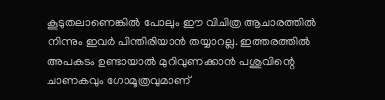കൂടുതലാണെങ്കില്‍ പോലും ഈ വിചിത്ര ആചാരത്തില്‍ നിന്നും ഇവര്‍ പിന്തിരിയാന്‍ തയ്യാറല്ല. ഇത്തരത്തില്‍ അപകടം ഉണ്ടായാല്‍ മുറിവുണക്കാന്‍ പശുവിന്റെ ചാണകവും ഗോമൂത്രവുമാണ്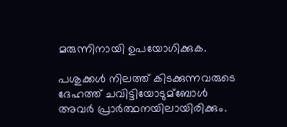മരുന്നിനായി ഉപയോഗിക്കുക.

പശുക്കള്‍ നിലത്ത് കിടക്കുന്നവരുടെ ദേഹത്ത് ചവിട്ടിയോടുമ്ബോള്‍ അവര്‍ പ്രാര്‍ത്ഥനയിലായിരിക്കും.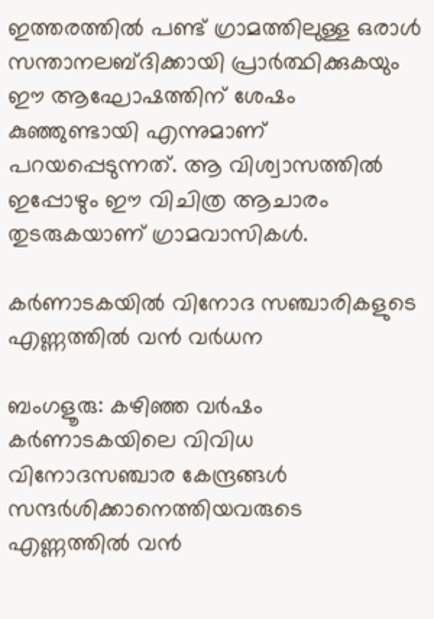ഇത്തരത്തില്‍ പണ്ട് ഗ്രാമത്തിലുള്ള ഒരാള്‍ സന്താനലബ്ദിക്കായി പ്രാര്‍ത്ഥിക്കുകയും ഈ ആഘോഷത്തിന് ശേഷം കുഞ്ഞുണ്ടായി എന്നുമാണ് പറയപ്പെടുന്നത്. ആ വിശ്വാസത്തില്‍ ഇപ്പോഴും ഈ വിചിത്ര ആചാരം തുടരുകയാണ് ഗ്രാമവാസികള്‍.

കര്‍ണാടകയില്‍ വിനോദ സഞ്ചാരികളുടെ എണ്ണത്തില്‍ വൻ വര്‍ധന

ബംഗളൂരു: കഴിഞ്ഞ വർഷം കർണാടകയിലെ വിവിധ വിനോദസഞ്ചാര കേന്ദ്രങ്ങള്‍ സന്ദർശിക്കാനെത്തിയവരുടെ എണ്ണത്തില്‍ വൻ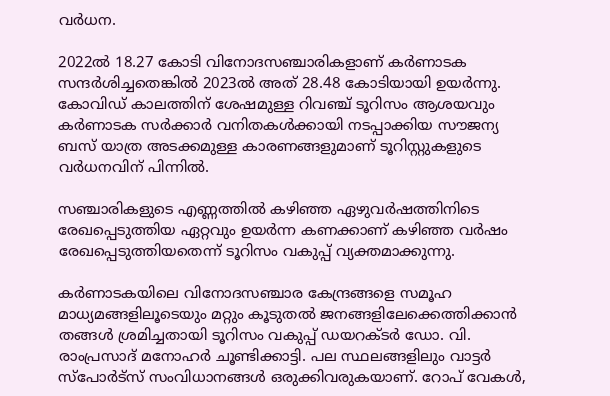വർധന.

2022ല്‍ 18.27 കോടി വിനോദസഞ്ചാരികളാണ് കർണാടക സന്ദർശിച്ചതെങ്കില്‍ 2023ല്‍ അത് 28.48 കോടിയായി ഉയർന്നു. കോവിഡ് കാലത്തിന് ശേഷമുള്ള റിവഞ്ച് ടൂറിസം ആശയവും കർണാടക സർക്കാർ വനിതകള്‍ക്കായി നടപ്പാക്കിയ സൗജന്യ ബസ് യാത്ര അടക്കമുള്ള കാരണങ്ങളുമാണ് ടൂറിസ്റ്റുകളുടെ വർധനവിന് പിന്നില്‍.

സഞ്ചാരികളുടെ എണ്ണത്തില്‍ കഴിഞ്ഞ ഏഴുവർഷത്തിനിടെ രേഖപ്പെടുത്തിയ ഏറ്റവും ഉയർന്ന കണക്കാണ് കഴിഞ്ഞ വർഷം രേഖപ്പെടുത്തിയതെന്ന് ടൂറിസം വകുപ്പ് വ്യക്തമാക്കുന്നു.

കർണാടകയിലെ വിനോദസഞ്ചാര കേന്ദ്രങ്ങളെ സമൂഹ മാധ്യമങ്ങളിലൂടെയും മറ്റും കൂടുതല്‍ ജനങ്ങളിലേക്കെത്തിക്കാൻ തങ്ങള്‍ ശ്രമിച്ചതായി ടൂറിസം വകുപ്പ് ഡയറക്ടർ ഡോ. വി. രാംപ്രസാദ് മനോഹർ ചൂണ്ടിക്കാട്ടി. പല സ്ഥലങ്ങളിലും വാട്ടർ സ്പോർട്സ് സംവിധാനങ്ങള്‍ ഒരുക്കിവരുകയാണ്. റോപ് വേകള്‍,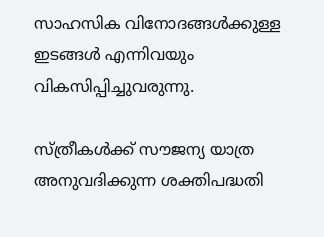സാഹസിക വിനോദങ്ങള്‍ക്കുള്ള ഇടങ്ങള്‍ എന്നിവയും വികസിപ്പിച്ചുവരുന്നു.

സ്ത്രീകള്‍ക്ക് സൗജന്യ യാത്ര അനുവദിക്കുന്ന ശക്തിപദ്ധതി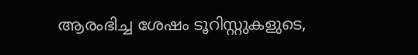ആരംഭിച്ച ശേഷം ടൂറിസ്റ്റുകളുടെ,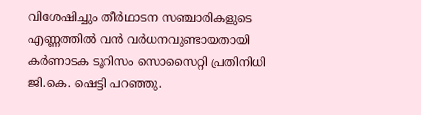വിശേഷിച്ചും തീർഥാടന സഞ്ചാരികളുടെ എണ്ണത്തില്‍ വൻ വർധനവുണ്ടായതായി കർണാടക ടൂറിസം സൊസൈറ്റി പ്രതിനിധി ജി.കെ. ഷെട്ടി പറഞ്ഞു.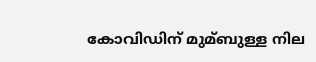കോവിഡിന് മുമ്ബുള്ള നില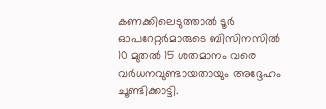കണക്കിലെടുത്താല്‍ ടൂർ ഓപറേറ്റർമാരുടെ ബിസിനസില്‍ 10 മുതല്‍ 15 ശതമാനം വരെ വർധനവുണ്ടായതായും അദ്ദേഹം ചൂണ്ടിക്കാട്ടി.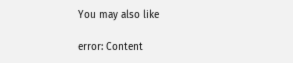You may also like

error: Content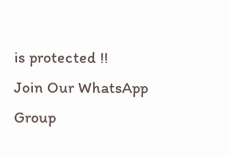is protected !!
Join Our WhatsApp Group